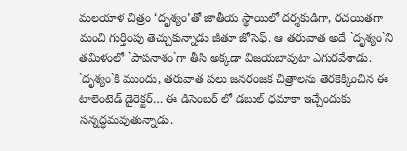మలయాళ చిత్రం ‘దృశ్యం’తో జాతీయ స్థాయిలో దర్శకుడిగా, రచయితగా మంచి గుర్తింపు తెచ్చుకున్నాడు జీతూ జోసెఫ్. ఆ తరువాత అదే `దృశ్యం`ని తమిళంలో `పాపనాశం`గా తీసి అక్కడా విజయబావుటా ఎగురవేశాడు. `దృశ్యం`కి ముందు, తరువాత పలు జనరంజక చిత్రాలను తెరకెక్కించిన ఈ టాలెంటెడ్ డైరెక్టర్… ఈ డిసెంబర్ లో డబుల్ ధమాకా ఇచ్చేందుకు సన్నద్ధమవుతున్నాడు.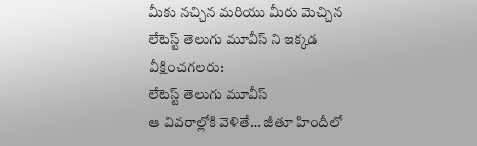మీకు నచ్చిన మరియు మీరు మెచ్చిన లేటెస్ట్ తెలుగు మూవీస్ ని ఇక్కడ వీక్షించగలరు:
లేటెస్ట్ తెలుగు మూవీస్
ఆ వివరాల్లోకి వెళితే… జీతూ హిందీలో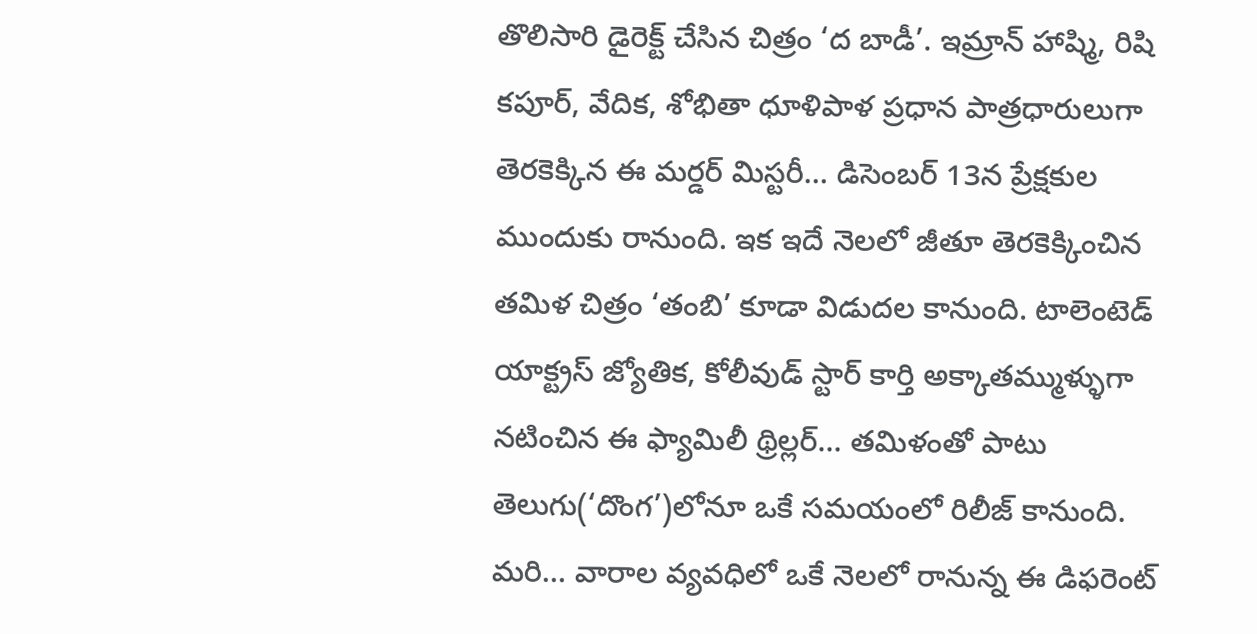తొలిసారి డైరెక్ట్ చేసిన చిత్రం ‘ద బాడీ’. ఇమ్రాన్ హాష్మి, రిషి కపూర్, వేదిక, శోభితా ధూళిపాళ ప్రధాన పాత్రధారులుగా తెరకెక్కిన ఈ మర్డర్ మిస్టరీ… డిసెంబర్ 13న ప్రేక్షకుల ముందుకు రానుంది. ఇక ఇదే నెలలో జీతూ తెరకెక్కించిన తమిళ చిత్రం ‘తంబి’ కూడా విడుదల కానుంది. టాలెంటెడ్ యాక్ట్రస్ జ్యోతిక, కోలీవుడ్ స్టార్ కార్తి అక్కాతమ్ముళ్ళుగా నటించిన ఈ ఫ్యామిలీ థ్రిల్లర్… తమిళంతో పాటు తెలుగు(‘దొంగ’)లోనూ ఒకే సమయంలో రిలీజ్ కానుంది. మరి… వారాల వ్యవధిలో ఒకే నెలలో రానున్న ఈ డిఫరెంట్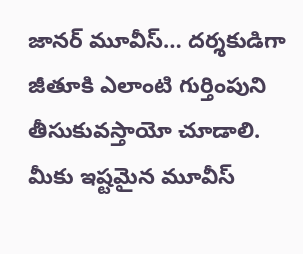జానర్ మూవీస్… దర్శకుడిగా జీతూకి ఎలాంటి గుర్తింపుని తీసుకువస్తాయో చూడాలి.
మీకు ఇష్టమైన మూవీస్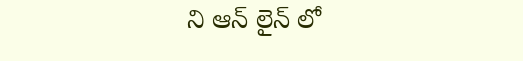ని ఆన్ లైన్ లో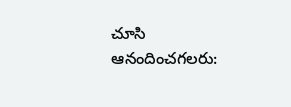చూసి ఆనందించగలరు: